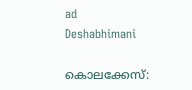ad
Deshabhimani

കൊലക്കേസ്: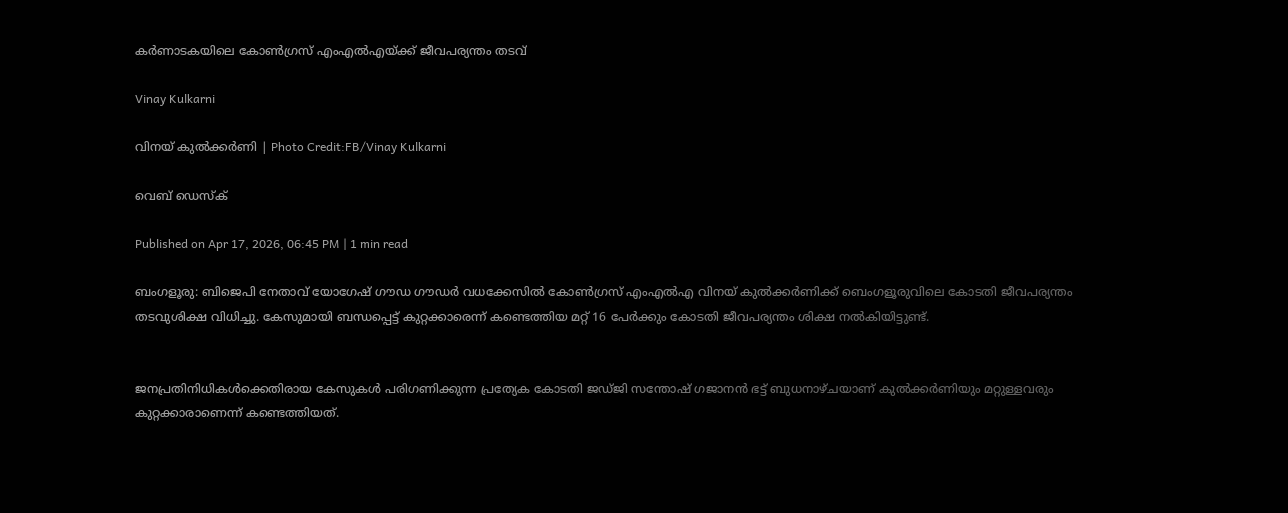കർണാടകയിലെ കോൺഗ്രസ് എംഎൽഎയ്ക്ക് ജീവപര്യന്തം തടവ്‌

Vinay Kulkarni

വിനയ് കുൽക്കർണി | Photo Credit:FB/Vinay Kulkarni

വെബ് ഡെസ്ക്

Published on Apr 17, 2026, 06:45 PM | 1 min read

ബംഗളൂരു: ബിജെപി നേതാവ് യോഗേഷ് ഗൗഡ ഗൗഡർ വധക്കേസിൽ കോൺഗ്രസ് എംഎൽഎ വിനയ് കുൽക്കർണിക്ക് ബെംഗളൂരുവിലെ കോടതി ജീവപര്യന്തം തടവുശിക്ഷ വിധിച്ചു. കേസുമായി ബന്ധപ്പെട്ട് കുറ്റക്കാരെന്ന് കണ്ടെത്തിയ മറ്റ് 16 പേർക്കും കോടതി ജീവപര്യന്തം ശിക്ഷ നൽകിയിട്ടുണ്ട്.


ജനപ്രതിനിധികൾക്കെതിരായ കേസുകൾ പരിഗണിക്കുന്ന പ്രത്യേക കോടതി ജഡ്ജി സന്തോഷ് ഗജാനൻ ഭട്ട് ബുധനാഴ്ചയാണ് കുൽക്കർണിയും മറ്റുള്ളവരും കുറ്റക്കാരാണെന്ന് കണ്ടെത്തിയത്.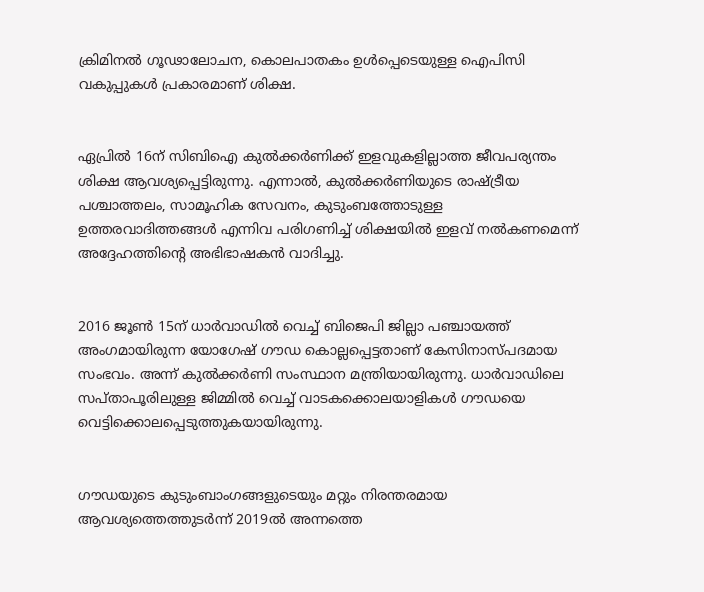ക്രിമിനൽ ഗൂഢാലോചന, കൊലപാതകം ഉൾപ്പെടെയുള്ള ഐപിസി വകുപ്പുകൾ പ്രകാരമാണ് ശിക്ഷ.


ഏപ്രിൽ 16ന് സിബിഐ കുൽക്കർണിക്ക് ഇളവുകളില്ലാത്ത ജീവപര്യന്തം ശിക്ഷ ആവശ്യപ്പെട്ടിരുന്നു. എന്നാൽ, കുൽക്കർണിയുടെ രാഷ്ട്രീയ പശ്ചാത്തലം, സാമൂഹിക സേവനം, കുടുംബത്തോടുള്ള ഉത്തരവാദിത്തങ്ങൾ എന്നിവ പരിഗണിച്ച് ശിക്ഷയിൽ ഇളവ് നൽകണമെന്ന് അദ്ദേഹത്തിന്റെ അഭിഭാഷകൻ വാദിച്ചു.


2016 ജൂൺ 15ന് ധാർവാഡിൽ വെച്ച് ബിജെപി ജില്ലാ പഞ്ചായത്ത് അംഗമായിരുന്ന യോഗേഷ് ഗൗഡ കൊല്ലപ്പെട്ടതാണ് കേസിനാസ്പദമായ സംഭവം. അന്ന് കുൽക്കർണി സംസ്ഥാന മന്ത്രിയായിരുന്നു. ധാർവാഡിലെ സപ്താപൂരിലുള്ള ജിമ്മിൽ വെച്ച് വാടകക്കൊലയാളികൾ ഗൗഡയെ വെട്ടിക്കൊലപ്പെടുത്തുകയായിരുന്നു.


ഗൗഡയുടെ കുടുംബാംഗങ്ങളുടെയും മറ്റും നിരന്തരമായ ആവശ്യത്തെത്തുടർന്ന് 2019ൽ അന്നത്തെ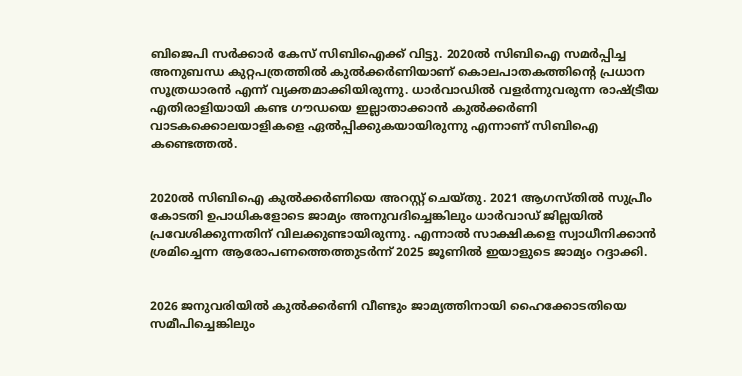ബിജെപി സർക്കാർ കേസ് സിബിഐക്ക് വിട്ടു. 2020ൽ സിബിഐ സമർപ്പിച്ച അനുബന്ധ കുറ്റപത്രത്തിൽ കുൽക്കർണിയാണ് കൊലപാതകത്തിന്റെ പ്രധാന സൂത്രധാരൻ എന്ന് വ്യക്തമാക്കിയിരുന്നു. ധാർവാഡിൽ വളർന്നുവരുന്ന രാഷ്ട്രീയ എതിരാളിയായി കണ്ട ഗൗഡയെ ഇല്ലാതാക്കാൻ കുൽക്കർണി വാടകക്കൊലയാളികളെ ഏൽപ്പിക്കുകയായിരുന്നു എന്നാണ് സിബിഐ കണ്ടെത്തൽ.


2020ൽ സിബിഐ കുൽക്കർണിയെ അറസ്റ്റ് ചെയ്തു. 2021 ആഗസ്തിൽ സുപ്രീം കോടതി ഉപാധികളോടെ ജാമ്യം അനുവദിച്ചെങ്കിലും ധാർവാഡ് ജില്ലയിൽ പ്രവേശിക്കുന്നതിന് വിലക്കുണ്ടായിരുന്നു. എന്നാൽ സാക്ഷികളെ സ്വാധീനിക്കാൻ ശ്രമിച്ചെന്ന ആരോപണത്തെത്തുടർന്ന് 2025 ജൂണിൽ ഇയാളുടെ ജാമ്യം റദ്ദാക്കി.


2026 ജനുവരിയിൽ കുൽക്കർണി വീണ്ടും ജാമ്യത്തിനായി ഹൈക്കോടതിയെ സമീപിച്ചെങ്കിലും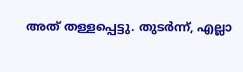അത് തള്ളപ്പെട്ടു. തുടർന്ന്, എല്ലാ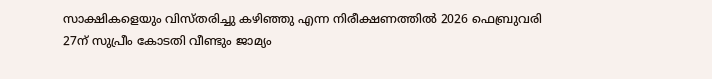സാക്ഷികളെയും വിസ്തരിച്ചു കഴിഞ്ഞു എന്ന നിരീക്ഷണത്തിൽ 2026 ഫെബ്രുവരി 27ന് സുപ്രീം കോടതി വീണ്ടും ജാമ്യം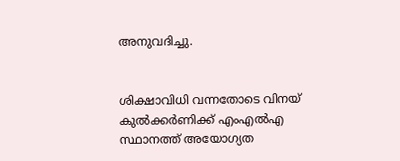അനുവദിച്ചു.


ശിക്ഷാവിധി വന്നതോടെ വിനയ് കുൽക്കർണിക്ക് എംഎൽഎ സ്ഥാനത്ത് അയോഗ്യത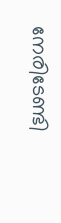നേരിടേണ്ടി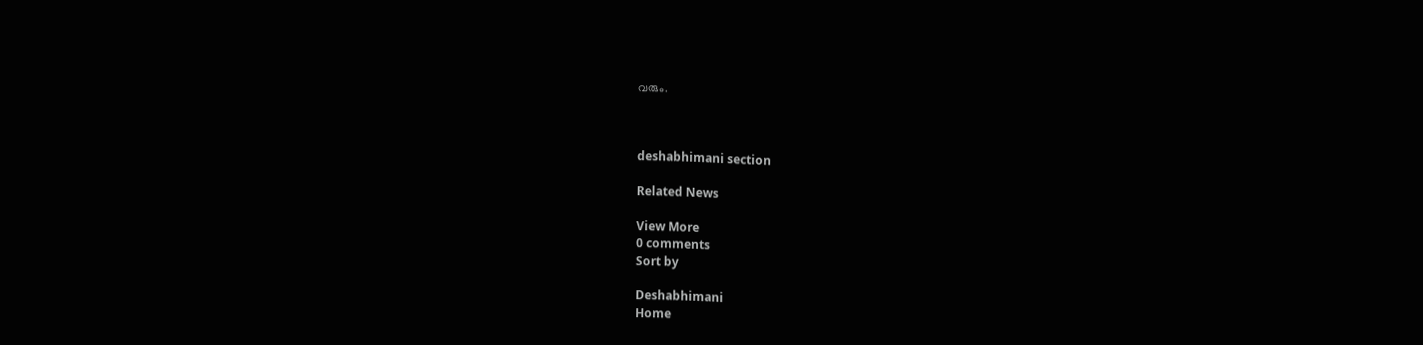വരും.



deshabhimani section

Related News

View More
0 comments
Sort by

Deshabhimani
Home